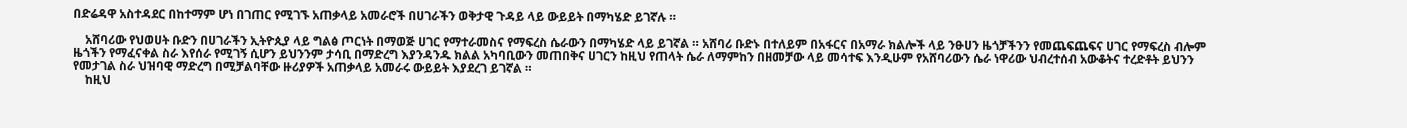በድሬዳዋ አስተዳደር በከተማም ሆነ በገጠር የሚገኙ አጠቃላይ አመራሮች በሀገራችን ወቅታዊ ጉዳይ ላይ ውይይት በማካሄድ ይገኛሉ ።

    አሸባሪው የህወሀት ቡድን በሀገራችን ኢትዮጲያ ላይ ግልፅ ጦርነት በማወጅ ሀገር የማተራመስና የማፍረስ ሴራውን በማካሄድ ላይ ይገኛል ። አሸባሪ ቡድኑ በተለይም በአፋርና በአማራ ክልሎች ላይ ንፁሀን ዜጎቻችንን የመጨፍጨፍና ሀገር የማፍረስ ብሎም ዜጎችን የማፈናቀል ስራ እየሰራ የሚገኝ ሲሆን ይህንንም ታሳቢ በማድረግ እያንዳንዱ ክልል አካባቢውን መጠበቅና ሀገርን ከዚህ የጠላት ሴራ ለማምከን በዘመቻው ላይ መሳተፍ እንዲሁም የአሸባሪውን ሴራ ነዋሪው ህብረተሰብ አውቆትና ተረድቶት ይህንን የመታገል ስራ ህዝባዊ ማድረግ በሚቻልባቸው ዙሪያዎች አጠቃላይ አመራሩ ውይይት እያደረገ ይገኛል ።
    ከዚህ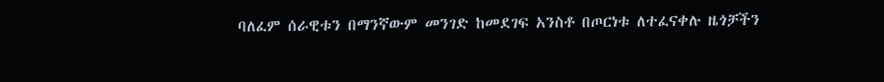ባለፈም ሰራዊቱን በማንኛውም መንገድ ከመደገፍ አንስቶ በጦርነቱ ለተፈናቀሉ ዜጎቻችን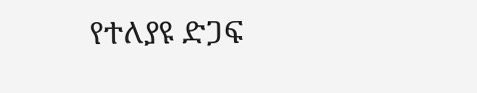የተለያዩ ድጋፍ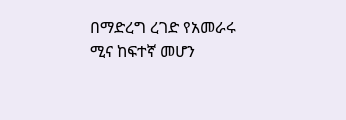በማድረግ ረገድ የአመራሩ ሚና ከፍተኛ መሆን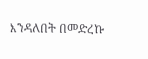እንዳለበት በመድረኩ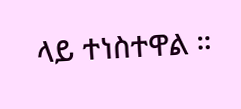ላይ ተነስተዋል ።